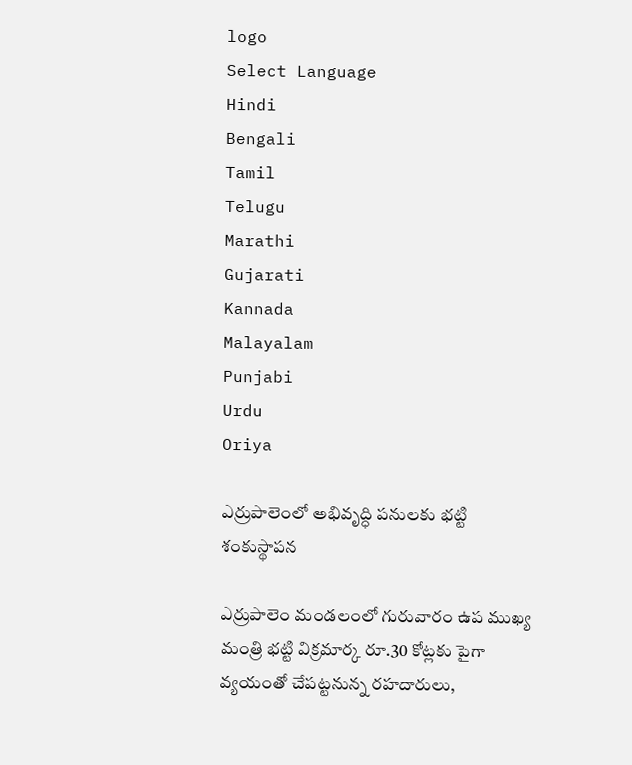logo
Select Language
Hindi
Bengali
Tamil
Telugu
Marathi
Gujarati
Kannada
Malayalam
Punjabi
Urdu
Oriya

ఎర్రుపాలెంలో అభివృద్ధి పనులకు భట్టి శంకుస్థాపన

ఎర్రుపాలెం మండలంలో గురువారం ఉప ముఖ్య మంత్రి భట్టి విక్రమార్క రూ.30 కోట్లకు పైగా వ్యయంతో చేపట్టనున్న రహదారులు,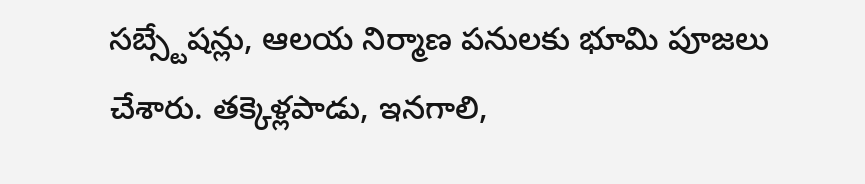సబ్స్టేషన్లు, ఆలయ నిర్మాణ పనులకు భూమి పూజలు చేశారు. తక్కెళ్లపాడు, ఇనగాలి,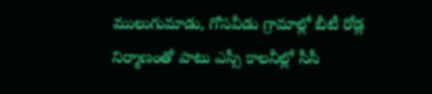ములుగుమాడు, గోసవీడు గ్రామాల్లో బీటీ రోడ్ల నిర్మాణంతో పాటు ఎస్సీ కాలనీల్లో సీసీ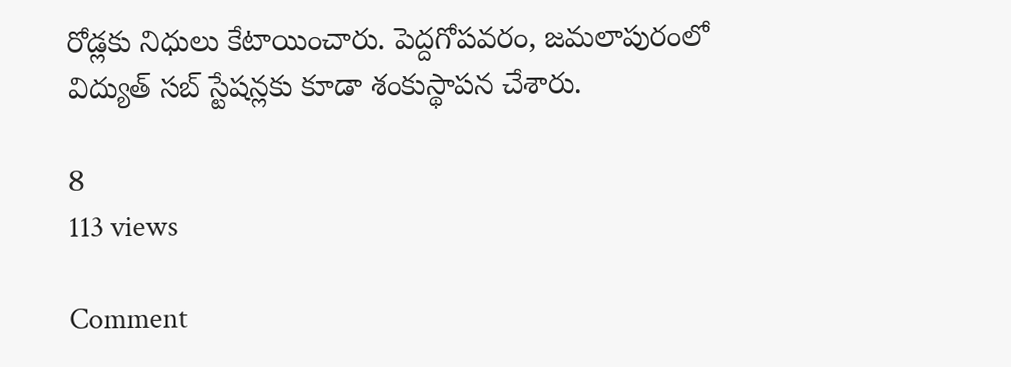రోడ్లకు నిధులు కేటాయించారు. పెద్దగోపవరం, జమలాపురంలో విద్యుత్ సబ్ స్టేషన్లకు కూడా శంకుస్థాపన చేశారు.

8
113 views

Comment